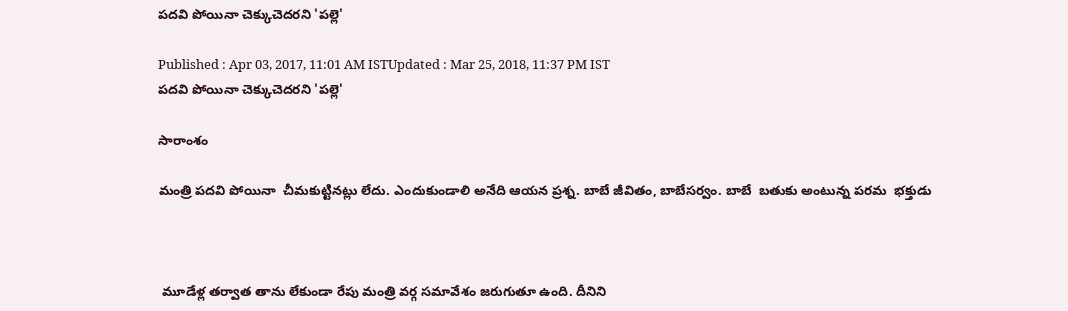పదవి పోయినా చెక్కుచెదరని 'పల్లె'

Published : Apr 03, 2017, 11:01 AM ISTUpdated : Mar 25, 2018, 11:37 PM IST
పదవి పోయినా చెక్కుచెదరని 'పల్లె'

సారాంశం

మంత్రి పదవి పోయినా  చీమకుట్టినట్లు లేదు. ఎందుకుండాలి అనేది ఆయన ప్రశ్న. బాబే జీవితం, బాబేసర్వం. బాబే  బతుకు అంటున్న పరమ  భక్తుడు



 మూడేళ్ల తర్వాత తాను లేకుండా రేపు మంత్రి వర్గ సమావేశం జరుగుతూ ఉంది. దీనిని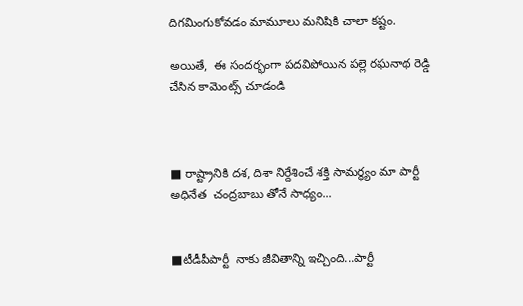దిగమింగుకోవడం మామూలు మనిషికి చాలా కష్టం.

అయితే,  ఈ సందర్భంగా పదవిపోయిన పల్లె రఘనాథ రెడ్డి చేసిన కామెంట్స్ చూడండి



■ రాష్ట్రానికి దశ, దిశా నిర్దేశించే శక్తి సామర్థ్యం మా పార్టీ అధినేత  చంద్రబాబు తోనే సాధ్యం...


■టీడీపీపార్టీ  నాకు జీవితాన్ని ఇచ్చింది...పార్టీ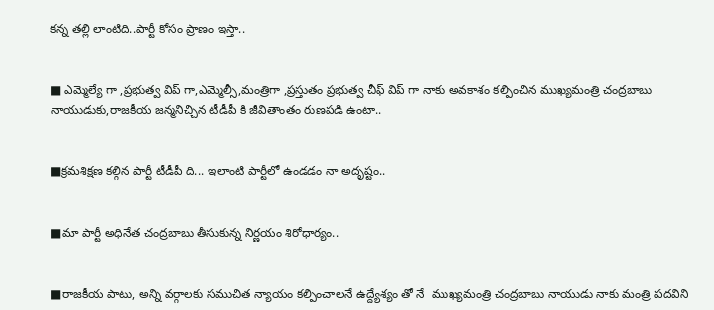కన్న తల్లి లాంటిది..పార్టీ కోసం ప్రాణం ఇస్తా..


■ ఎమ్మెల్యే గా ,ప్రభుత్వ విప్ గా,ఎమ్మెల్సీ,మంత్రిగా ,ప్రస్తుతం ప్రభుత్వ చీఫ్ విప్ గా నాకు అవకాశం కల్పించిన ముఖ్యమంత్రి చంద్రబాబు నాయుడుకు,రాజకీయ జన్మనిచ్చిన టీడీపీ కి జీవితాంతం రుణపడి ఉంటా..


■క్రమశిక్షణ కల్గిన పార్టీ టీడీపీ ది... ఇలాంటి పార్టీలో ఉండడం నా అదృష్టం..


■మా పార్టీ అధినేత చంద్రబాబు తీసుకున్న నిర్ణయం శిరోధార్యం..


■రాజకీయ పాటు, అన్ని వర్గాలకు సముచిత న్యాయం కల్పించాలనే ఉద్ద్యేశ్యం తో నే  ముఖ్యమంత్రి చంద్రబాబు నాయుడు నాకు మంత్రి పదవిని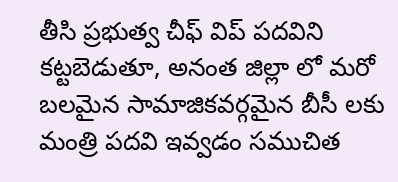తీసి ప్రభుత్వ చీఫ్ విప్ పదవిని కట్టబెడుతూ, అనంత జిల్లా లో మరో బలమైన సామాజికవర్గమైన బీసీ లకు మంత్రి పదవి ఇవ్వడం సముచిత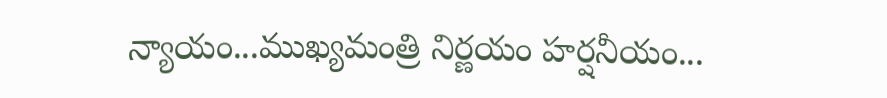న్యాయం...ముఖ్యమంత్రి నిర్ణయం హర్షనీయం...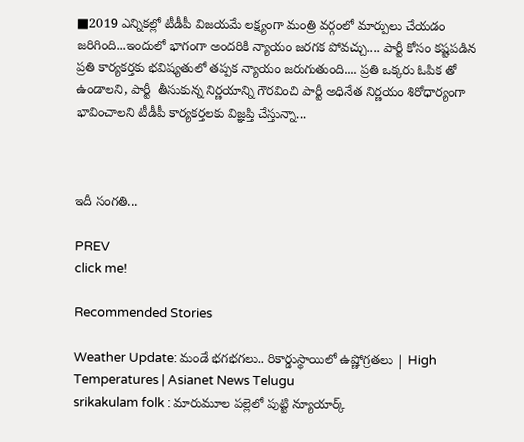■2019 ఎన్నికల్లో టీడీపీ విజయమే లక్ష్యంగా మంత్రి వర్గంలో మార్పులు చేయడం జరిగింది...ఇందులో భాగంగా అందరికి న్యాయం జరగక పోవచ్చు.... పార్టీ కోసం కష్టపడిన ప్రతి కార్యకర్తకు భవిష్యతులో తప్పక న్యాయం జరుగుతుంది.... ప్రతి ఒక్కరు ఓపిక తో ఉండాలని, పార్టీ  తీసుకున్న నిర్ణయాన్ని గౌరవించి పార్టీ అధినేత నిర్ణయం శిరోధార్యంగా భావించాలని టీడీపీ కార్యకర్తలకు విజ్ఞప్తి చేస్తున్నా...



ఇదీ సంగతి...

PREV
click me!

Recommended Stories

Weather Update: మండే భగభగలు.. రికార్డుస్థాయిలో ఉష్ణోగ్రతలు | High Temperatures | Asianet News Telugu
srikakulam folk : మారుమూల పల్లెలో పుట్టి న్యూయార్క్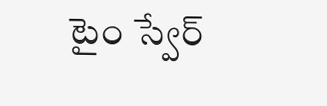టైం స్వేర్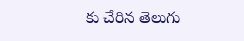కు చేరిన తెలుగు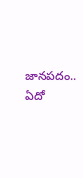జానపదం.. ఏదో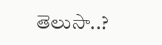తెలుసా..?